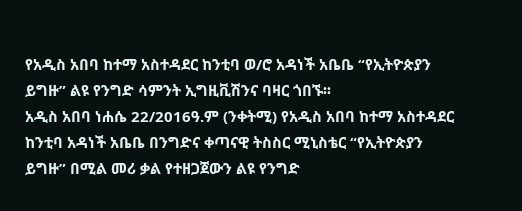የአዲስ አበባ ከተማ አስተዳደር ከንቲባ ወ/ሮ አዳነች አቤቤ “የኢትዮጵያን ይግዙ” ልዩ የንግድ ሳምንት ኢግዚቪሽንና ባዛር ጎበኙ፡፡
አዲስ አበባ ነሐሴ 22/2016ዓ.ም (ንቀትሚ) የአዲስ አበባ ከተማ አስተዳደር ከንቲባ አዳነች አቤቤ በንግድና ቀጣናዊ ትስስር ሚኒስቴር “የኢትዮጵያን ይግዙ” በሚል መሪ ቃል የተዘጋጀውን ልዩ የንግድ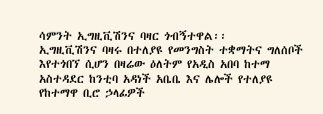ሳምንት ኢግዚቪሽንና ባዛር ጎብኝተዋል፡፡
ኢግዚቪሽንና ባዛሩ በተለያዩ የመንግስት ተቋማትና ግለሰቦች እየተጎበኘ ሲሆን በዛሬው ዕለትም የአዲስ አበባ ከተማ አስተዳደር ከንቲባ አዳነች አቤቤ እና ሌሎች የተለያዩ የከተማዋ ቢሮ ኃላፊዎች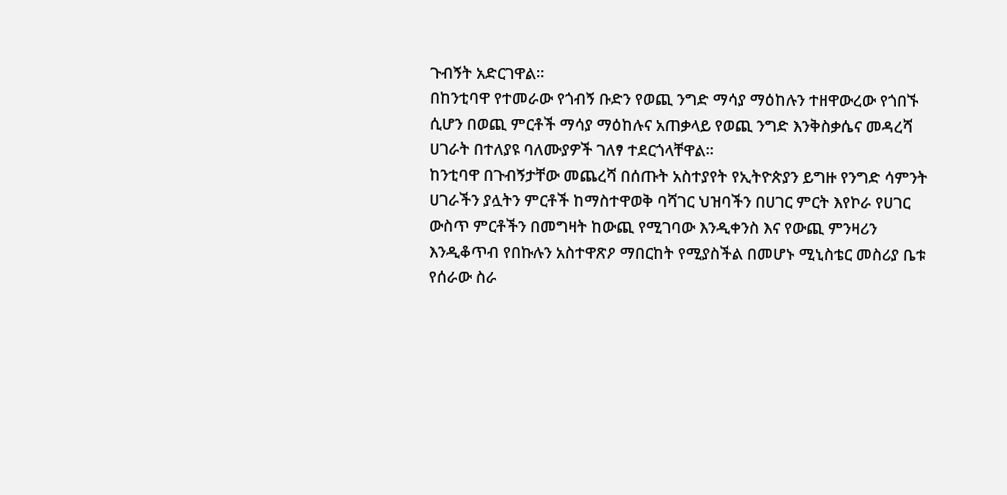ጉብኝት አድርገዋል፡፡
በከንቲባዋ የተመራው የጎብኝ ቡድን የወጪ ንግድ ማሳያ ማዕከሉን ተዘዋውረው የጎበኙ ሲሆን በወጪ ምርቶች ማሳያ ማዕከሉና አጠቃላይ የወጪ ንግድ እንቅስቃሴና መዳረሻ ሀገራት በተለያዩ ባለሙያዎች ገለፃ ተደርጎላቸዋል፡፡
ከንቲባዋ በጉብኝታቸው መጨረሻ በሰጡት አስተያየት የኢትዮጵያን ይግዙ የንግድ ሳምንት ሀገራችን ያሏትን ምርቶች ከማስተዋወቅ ባሻገር ህዝባችን በሀገር ምርት እየኮራ የሀገር ውስጥ ምርቶችን በመግዛት ከውጪ የሚገባው እንዲቀንስ እና የውጪ ምንዛሪን እንዲቆጥብ የበኩሉን አስተዋጽዖ ማበርከት የሚያስችል በመሆኑ ሚኒስቴር መስሪያ ቤቱ የሰራው ስራ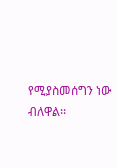የሚያስመሰግን ነው ብለዋል፡፡